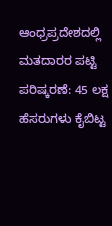ಆಂಧ್ರಪ್ರದೇಶದಲ್ಲಿ ಮತದಾರರ ಪಟ್ಟಿ ಪರಿಷ್ಕರಣೆ: 45 ಲಕ್ಷ ಹೆಸರುಗಳು ಕೈಬಿಟ್ಟ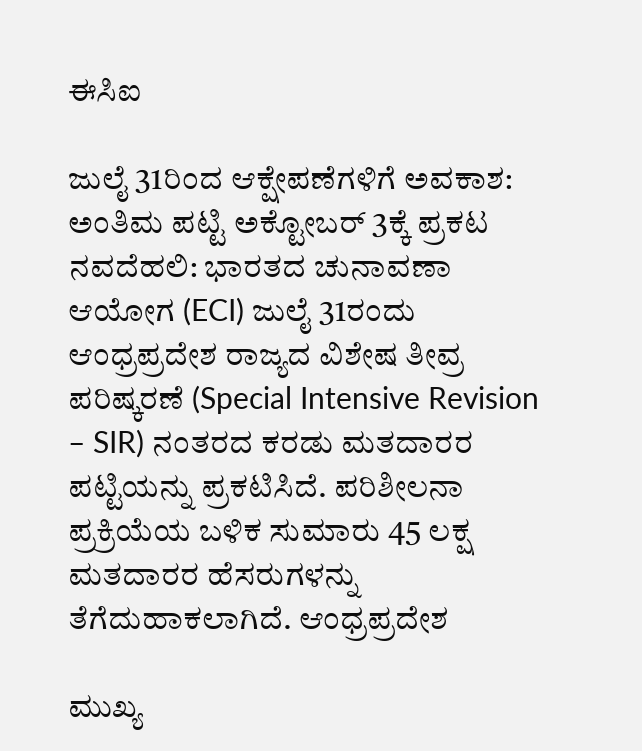ಈಸಿಐ

ಜುಲೈ 31ರಿಂದ ಆಕ್ಷೇಪಣೆಗಳಿಗೆ ಅವಕಾಶ: ಅಂತಿಮ ಪಟ್ಟಿ ಅಕ್ಟೋಬರ್ 3ಕ್ಕೆ ಪ್ರಕಟ
ನವದೆಹಲಿ: ಭಾರತದ ಚುನಾವಣಾ ಆಯೋಗ (ECI) ಜುಲೈ 31ರಂದು ಆಂಧ್ರಪ್ರದೇಶ ರಾಜ್ಯದ ವಿಶೇಷ ತೀವ್ರ ಪರಿಷ್ಕರಣೆ (Special Intensive Revision – SIR) ನಂತರದ ಕರಡು ಮತದಾರರ ಪಟ್ಟಿಯನ್ನು ಪ್ರಕಟಿಸಿದೆ. ಪರಿಶೀಲನಾ ಪ್ರಕ್ರಿಯೆಯ ಬಳಿಕ ಸುಮಾರು 45 ಲಕ್ಷ ಮತದಾರರ ಹೆಸರುಗಳನ್ನು ತೆಗೆದುಹಾಕಲಾಗಿದೆ. ಆಂಧ್ರಪ್ರದೇಶ

ಮುಖ್ಯ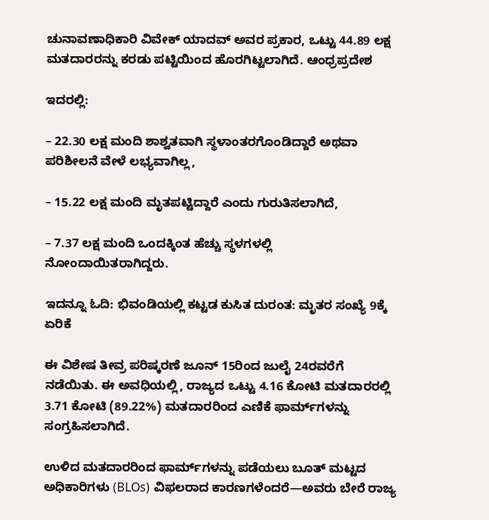ಚುನಾವಣಾಧಿಕಾರಿ ವಿವೇಕ್ ಯಾದವ್ ಅವರ ಪ್ರಕಾರ, ಒಟ್ಟು 44.89 ಲಕ್ಷ ಮತದಾರರನ್ನು ಕರಡು ಪಟ್ಟಿಯಿಂದ ಹೊರಗಿಟ್ಟಲಾಗಿದೆ. ಆಂಧ್ರಪ್ರದೇಶ

ಇದರಲ್ಲಿ:

– 22.30 ಲಕ್ಷ ಮಂದಿ ಶಾಶ್ವತವಾಗಿ ಸ್ಥಳಾಂತರಗೊಂಡಿದ್ದಾರೆ ಅಥವಾ ಪರಿಶೀಲನೆ ವೇಳೆ ಲಭ್ಯವಾಗಿಲ್ಲ,

– 15.22 ಲಕ್ಷ ಮಂದಿ ಮೃತಪಟ್ಟಿದ್ದಾರೆ ಎಂದು ಗುರುತಿಸಲಾಗಿದೆ,

– 7.37 ಲಕ್ಷ ಮಂದಿ ಒಂದಕ್ಕಿಂತ ಹೆಚ್ಚು ಸ್ಥಳಗಳಲ್ಲಿ ನೋಂದಾಯಿತರಾಗಿದ್ದರು.

ಇದನ್ನೂ ಓದಿ: ಭಿವಂಡಿಯಲ್ಲಿ ಕಟ್ಟಡ ಕುಸಿತ ದುರಂತ: ಮೃತರ ಸಂಖ್ಯೆ 9ಕ್ಕೆ ಏರಿಕೆ

ಈ ವಿಶೇಷ ತೀವ್ರ ಪರಿಷ್ಕರಣೆ ಜೂನ್ 15ರಿಂದ ಜುಲೈ 24ರವರೆಗೆ ನಡೆಯಿತು. ಈ ಅವಧಿಯಲ್ಲಿ, ರಾಜ್ಯದ ಒಟ್ಟು 4.16 ಕೋಟಿ ಮತದಾರರಲ್ಲಿ 3.71 ಕೋಟಿ (89.22%) ಮತದಾರರಿಂದ ಎಣಿಕೆ ಫಾರ್ಮ್‌ಗಳನ್ನು ಸಂಗ್ರಹಿಸಲಾಗಿದೆ.

ಉಳಿದ ಮತದಾರರಿಂದ ಫಾರ್ಮ್‌ಗಳನ್ನು ಪಡೆಯಲು ಬೂತ್ ಮಟ್ಟದ ಅಧಿಕಾರಿಗಳು (BLOs) ವಿಫಲರಾದ ಕಾರಣಗಳೆಂದರೆ—ಅವರು ಬೇರೆ ರಾಜ್ಯ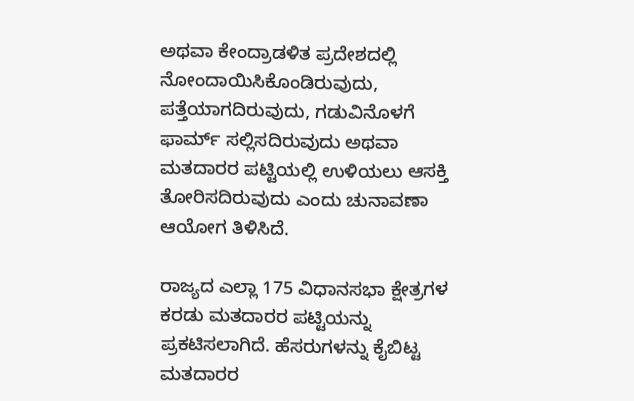ಅಥವಾ ಕೇಂದ್ರಾಡಳಿತ ಪ್ರದೇಶದಲ್ಲಿ ನೋಂದಾಯಿಸಿಕೊಂಡಿರುವುದು, ಪತ್ತೆಯಾಗದಿರುವುದು, ಗಡುವಿನೊಳಗೆ ಫಾರ್ಮ್ ಸಲ್ಲಿಸದಿರುವುದು ಅಥವಾ ಮತದಾರರ ಪಟ್ಟಿಯಲ್ಲಿ ಉಳಿಯಲು ಆಸಕ್ತಿ ತೋರಿಸದಿರುವುದು ಎಂದು ಚುನಾವಣಾ ಆಯೋಗ ತಿಳಿಸಿದೆ.

ರಾಜ್ಯದ ಎಲ್ಲಾ 175 ವಿಧಾನಸಭಾ ಕ್ಷೇತ್ರಗಳ ಕರಡು ಮತದಾರರ ಪಟ್ಟಿಯನ್ನು ಪ್ರಕಟಿಸಲಾಗಿದೆ. ಹೆಸರುಗಳನ್ನು ಕೈಬಿಟ್ಟ ಮತದಾರರ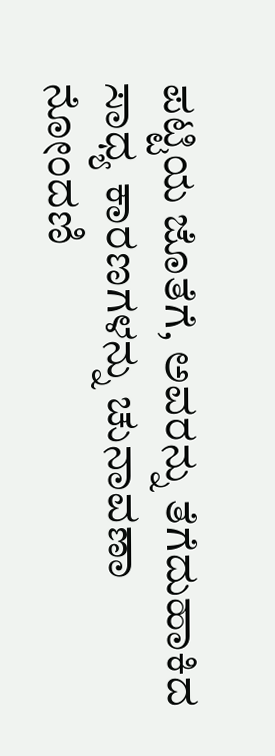ಪಟ್ಟಿಯ ಜೊತೆಗೆ, ಅವರನ್ನು ತೆಗೆದುಹಾಕಿದ ಸಾಧ್ಯ ಕಾರಣಗಳನ್ನು ಚುನಾವಣಾ ನೋಂದಣಿ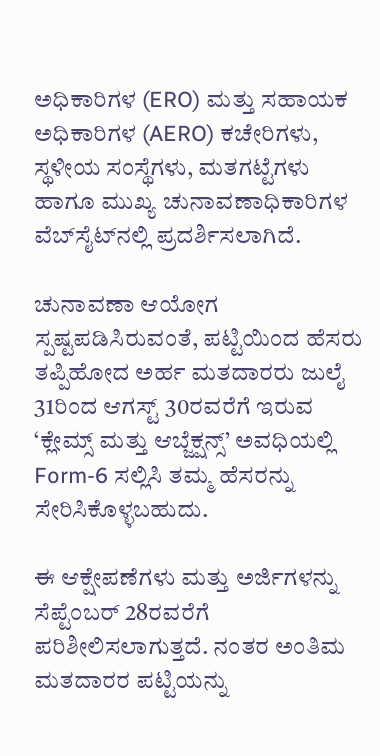ಅಧಿಕಾರಿಗಳ (ERO) ಮತ್ತು ಸಹಾಯಕ ಅಧಿಕಾರಿಗಳ (AERO) ಕಚೇರಿಗಳು, ಸ್ಥಳೀಯ ಸಂಸ್ಥೆಗಳು, ಮತಗಟ್ಟೆಗಳು ಹಾಗೂ ಮುಖ್ಯ ಚುನಾವಣಾಧಿಕಾರಿಗಳ ವೆಬ್‌ಸೈಟ್‌ನಲ್ಲಿ ಪ್ರದರ್ಶಿಸಲಾಗಿದೆ.

ಚುನಾವಣಾ ಆಯೋಗ ಸ್ಪಷ್ಟಪಡಿಸಿರುವಂತೆ, ಪಟ್ಟಿಯಿಂದ ಹೆಸರು ತಪ್ಪಿಹೋದ ಅರ್ಹ ಮತದಾರರು ಜುಲೈ 31ರಿಂದ ಆಗಸ್ಟ್ 30ರವರೆಗೆ ಇರುವ ‘ಕ್ಲೇಮ್ಸ್ ಮತ್ತು ಆಬ್ಜೆಕ್ಷನ್ಸ್’ ಅವಧಿಯಲ್ಲಿ Form-6 ಸಲ್ಲಿಸಿ ತಮ್ಮ ಹೆಸರನ್ನು ಸೇರಿಸಿಕೊಳ್ಳಬಹುದು.

ಈ ಆಕ್ಷೇಪಣೆಗಳು ಮತ್ತು ಅರ್ಜಿಗಳನ್ನು ಸೆಪ್ಟೆಂಬರ್ 28ರವರೆಗೆ ಪರಿಶೀಲಿಸಲಾಗುತ್ತದೆ. ನಂತರ ಅಂತಿಮ ಮತದಾರರ ಪಟ್ಟಿಯನ್ನು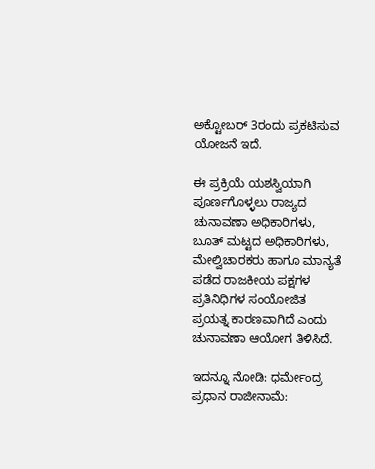ಅಕ್ಟೋಬರ್ 3ರಂದು ಪ್ರಕಟಿಸುವ ಯೋಜನೆ ಇದೆ.

ಈ ಪ್ರಕ್ರಿಯೆ ಯಶಸ್ವಿಯಾಗಿ ಪೂರ್ಣಗೊಳ್ಳಲು ರಾಜ್ಯದ ಚುನಾವಣಾ ಅಧಿಕಾರಿಗಳು, ಬೂತ್ ಮಟ್ಟದ ಅಧಿಕಾರಿಗಳು, ಮೇಲ್ವಿಚಾರಕರು ಹಾಗೂ ಮಾನ್ಯತೆ ಪಡೆದ ರಾಜಕೀಯ ಪಕ್ಷಗಳ ಪ್ರತಿನಿಧಿಗಳ ಸಂಯೋಜಿತ ಪ್ರಯತ್ನ ಕಾರಣವಾಗಿದೆ ಎಂದು ಚುನಾವಣಾ ಆಯೋಗ ತಿಳಿಸಿದೆ.

ಇದನ್ನೂ ನೋಡಿ: ಧರ್ಮೇಂದ್ರ ಪ್ರಧಾನ ರಾಜೀನಾಮೆ: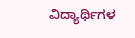ವಿದ್ಯಾರ್ಥಿಗಳ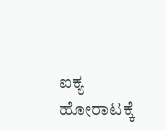ಐಕ್ಯ ಹೋರಾಟಕ್ಕೆ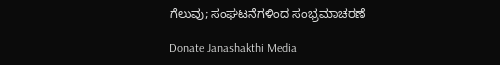ಗೆಲುವು; ಸಂಘಟನೆಗಳಿಂದ ಸಂಭ್ರಮಾಚರಣೆ

Donate Janashakthi Media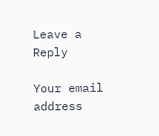Leave a Reply

Your email address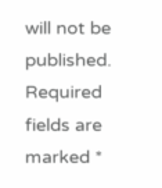will not be published. Required fields are marked *